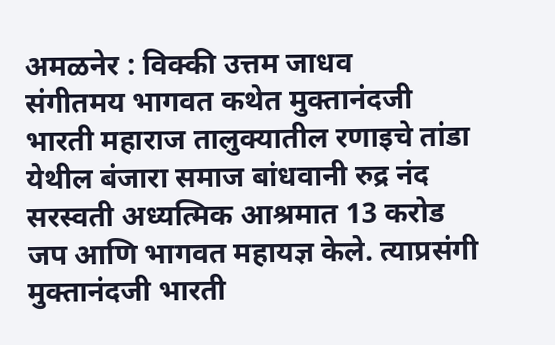अमळनेर : विक्की उत्तम जाधव
संगीतमय भागवत कथेत मुक्तानंदजी भारती महाराज तालुक्यातील रणाइचे तांडा येथील बंजारा समाज बांधवानी रुद्र नंद सरस्वती अध्यत्मिक आश्रमात 13 करोड जप आणि भागवत महायज्ञ केले. त्याप्रसंगी मुक्तानंदजी भारती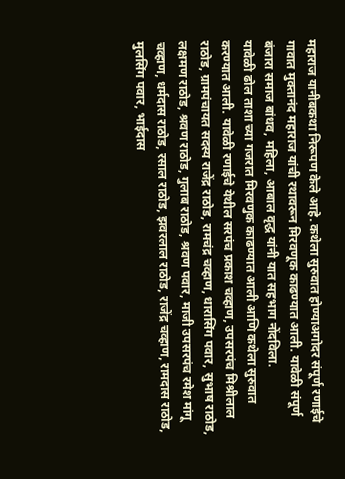महाराज यानीबकथा निरूपण केले आहे. कथेला सुरुवात होण्याअगोदर संपूर्ण रणाईचे गावात मुक्तानंद महाराज यांची रथावरून मिरवणूक काढण्यात आली. यावेळी संपूर्ण बंजारा समाज बांधव, महिला, आबाल वृद्ध यांनी यात सहभाग नोंदविला.
यावेळी ढोल ताशा च्या गजरात मिरवणुक काढण्यात आली आणि कथेला सुरुवात करण्यात आली. यावेळी रणाईचे येथील सरपंच प्रकाश चव्हाण, उपसरपंच मिश्रीलाल राठोड, ग्रामपंचायत सदस्य राजेंद्र राठोड, रामचंद्र चव्हाण, धारासिंग पवार, सुभाष राठोड, लक्षमण राठोड, श्रवण राठोड, गुलाब राठोड, श्रवण पवार, माजी उपसरपंच रमेश मांगू चव्हाण, धर्मदास राठोड, रसाल राठोड, झवरलाल राठोड, राजेंद्र चव्हाण, रामदास राठोड, मुलसिंग पवार, भाईदास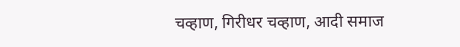चव्हाण, गिरीधर चव्हाण, आदी समाज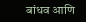बांधव आणि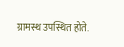ग्रामस्थ उपस्थित होते.